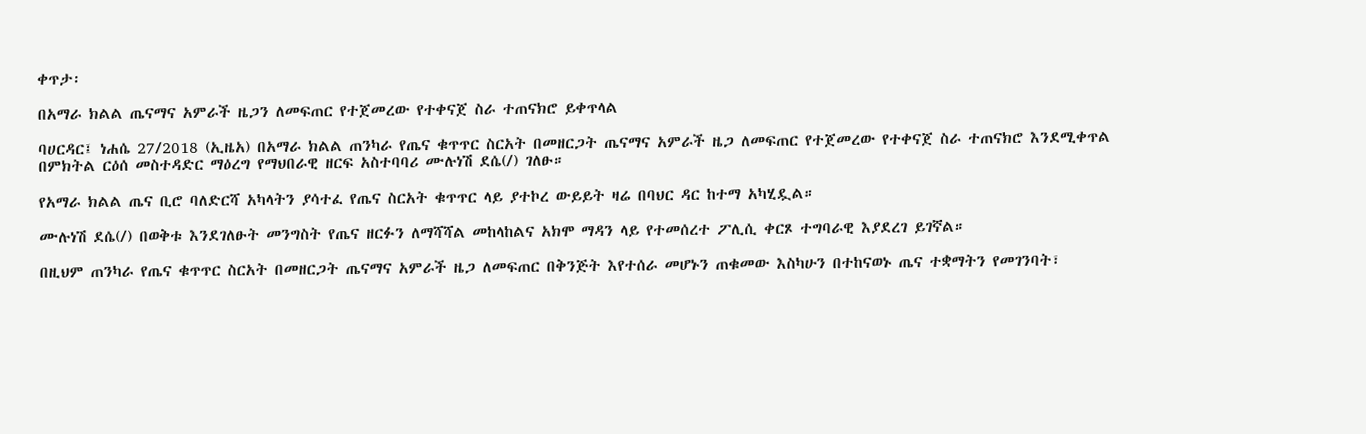ቀጥታ፡

በአማራ ክልል ጤናማና አምራች ዜጋን ለመፍጠር የተጀመረው የተቀናጀ ስራ ተጠናክሮ ይቀጥላል

ባሀርዳር፤ ነሐሴ 27/2018 (ኢዜአ) በአማራ ክልል ጠንካራ የጤና ቁጥጥር ስርአት በመዘርጋት ጤናማና አምራች ዜጋ ለመፍጠር የተጀመረው የተቀናጀ ስራ ተጠናክሮ እንደሚቀጥል በምክትል ርዕሰ መስተዳድር ማዕረግ የማህበራዊ ዘርፍ አስተባባሪ ሙሉነሽ ደሴ(/) ገለፁ።

የአማራ ክልል ጤና ቢሮ ባለድርሻ አካላትን ያሳተፈ የጤና ስርአት ቁጥጥር ላይ ያተኮረ ውይይት ዛሬ በባህር ዳር ከተማ አካሂዷል።

ሙሉነሽ ደሴ(/) በወቅቱ እንደገለፁት መንግስት የጤና ዘርፉን ለማሻሻል መከላከልና አክሞ ማዳን ላይ የተመሰረተ ፖሊሲ ቀርጾ ተግባራዊ እያደረገ ይገኛል።

በዚህም ጠንካራ የጤና ቁጥጥር ስርአት በመዘርጋት ጤናማና አምራች ዜጋ ለመፍጠር በቅንጅት እየተሰራ መሆኑን ጠቁመው እስካሁን በተከናወኑ ጤና ተቋማትን የመገንባት፣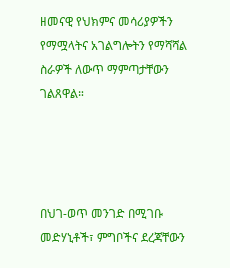ዘመናዊ የህክምና መሳሪያዎችን የማሟላትና አገልግሎትን የማሻሻል ስራዎች ለውጥ ማምጣታቸውን ገልጸዋል።




በህገ-ወጥ መንገድ በሚገቡ መድሃኒቶች፣ ምግቦችና ደረጃቸውን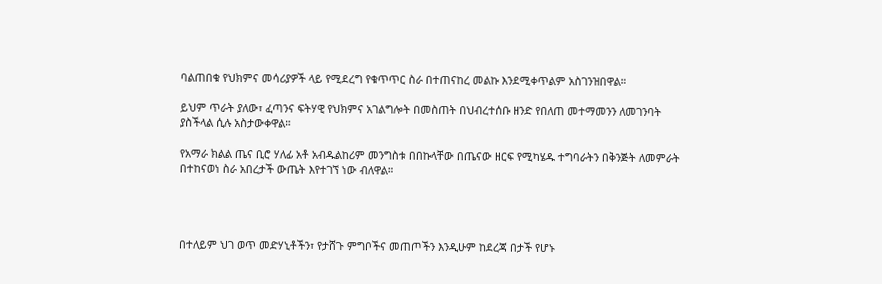ባልጠበቁ የህክምና መሳሪያዎች ላይ የሚደረግ የቁጥጥር ስራ በተጠናከረ መልኩ እንደሚቀጥልም አስገንዝበዋል።

ይህም ጥራት ያለው፣ ፈጣንና ፍትሃዊ የህክምና አገልግሎት በመስጠት በህብረተሰቡ ዘንድ የበለጠ መተማመንን ለመገንባት ያስችላል ሲሉ አስታውቀዋል።

የአማራ ክልል ጤና ቢሮ ሃለፊ አቶ አብዱልከሪም መንግስቱ በበኩላቸው በጤናው ዘርፍ የሚካሄዱ ተግባራትን በቅንጅት ለመምራት በተከናወነ ስራ አበረታች ውጤት እየተገኘ ነው ብለዋል።




በተለይም ህገ ወጥ መድሃኒቶችን፣ የታሸጉ ምግቦችና መጠጦችን እንዲሁም ከደረጃ በታች የሆኑ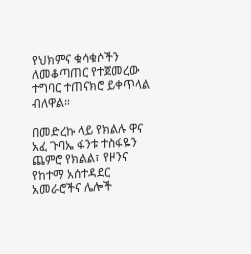የህክምና ቁሳቁሶችን ለመቆጣጠር የተጀመረው ተግባር ተጠናክሮ ይቀጥላል ብለዋል።

በመድረኩ ላይ የክልሉ ዋና አፈ ጉባኤ ፋንቱ ተስፋዬን ጨምሮ የክልል፣ የዞንና የከተማ አሰተዳደር አመራሮችና ሌሎች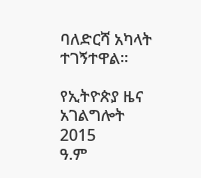ባለድርሻ አካላት ተገኝተዋል።

የኢትዮጵያ ዜና አገልግሎት
2015
ዓ.ም